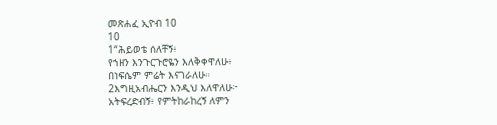መጽሐፈ ኢዮብ 10
10
1“ሕይወቴ ሰለቸኝ፥
የኀዘን እንጉርጉሮዬን እለቅቀዋለሁ፥
በነፍሴም ምሬት እናገራለሁ።
2እግዚአብሔርን እንዲህ እለዋለሁ፦
አትፍረድብኝ፥ የምትከራከረኝ ለምን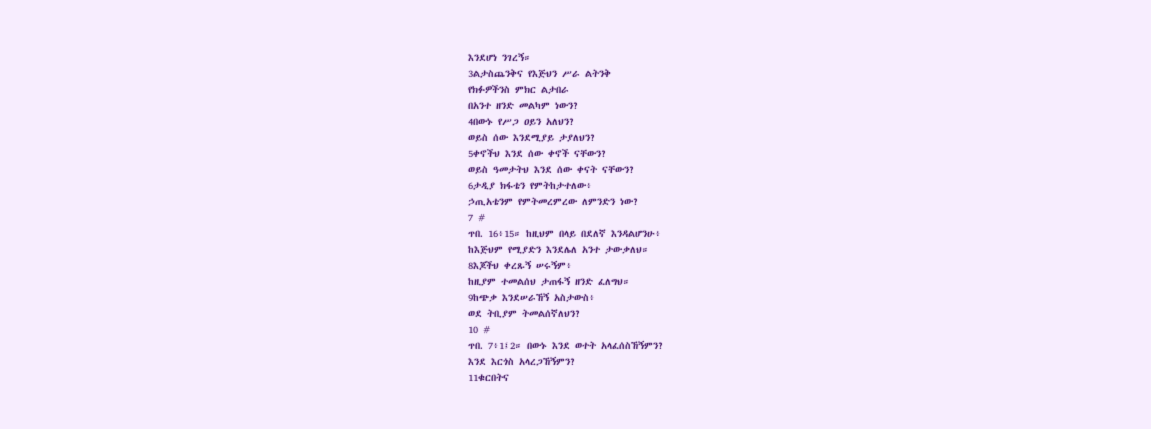እንደሆነ ንገረኝ።
3ልታስጨንቅና የእጅህን ሥራ ልትንቅ
የክፉዎችንስ ምክር ልታበራ
በአንተ ዘንድ መልካም ነውን?
4በውኑ የሥጋ ዐይን አለህን?
ወይስ ሰው እንደሚያይ ታያለህን?
5ቀኖችህ እንደ ሰው ቀኖች ናቸውን?
ወይስ ዓመታትህ እንደ ሰው ቀናት ናቸውን?
6ታዲያ ክፋቴን የምትከታተለው፥
ኃጢአቴንም የምትመረምረው ለምንድን ነው?
7 #
ጥበ. 16፥15። ከዚህም በላይ በደለኛ እንዳልሆንሁ፥
ከእጅህም የሚያድን እንደሌለ አንተ ታውቃለህ።
8እጆችህ ቀረጹኝ ሠሩኝም፥
ከዚያም ተመልሰህ ታጠፋኝ ዘንድ ፈለግህ።
9ከጭቃ እንደሠራኸኝ አስታውስ፥
ወደ ትቢያም ትመልሰኛለህን?
10 #
ጥበ. 7፥1፤2። በውኑ እንደ ወተት አላፈሰስኸኝምን?
እንደ እርጎስ አላረጋኸኝምን?
11ቁርበትና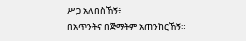ሥጋ አለበስኸኝ፥
በአጥንትና በጅማትም አጠንከርኸኝ።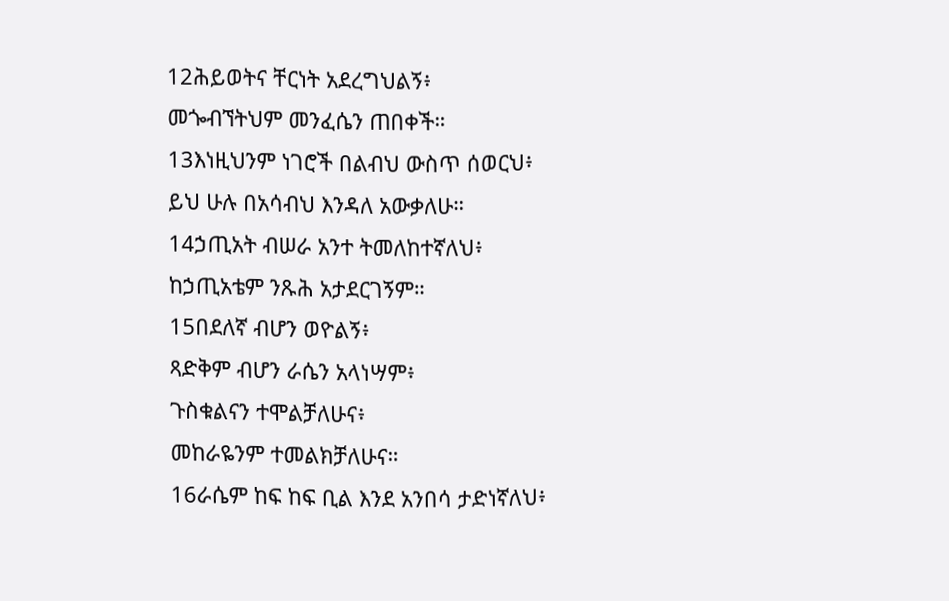12ሕይወትና ቸርነት አደረግህልኝ፥
መጐብኘትህም መንፈሴን ጠበቀች።
13እነዚህንም ነገሮች በልብህ ውስጥ ሰወርህ፥
ይህ ሁሉ በአሳብህ እንዳለ አውቃለሁ።
14ኃጢአት ብሠራ አንተ ትመለከተኛለህ፥
ከኃጢአቴም ንጹሕ አታደርገኝም።
15በደለኛ ብሆን ወዮልኝ፥
ጻድቅም ብሆን ራሴን አላነሣም፥
ጉስቁልናን ተሞልቻለሁና፥
መከራዬንም ተመልክቻለሁና።
16ራሴም ከፍ ከፍ ቢል እንደ አንበሳ ታድነኛለህ፥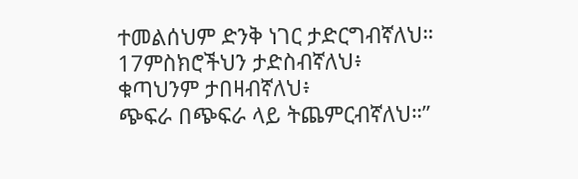ተመልሰህም ድንቅ ነገር ታድርግብኛለህ።
17ምስክሮችህን ታድስብኛለህ፥
ቁጣህንም ታበዛብኛለህ፥
ጭፍራ በጭፍራ ላይ ትጨምርብኛለህ።”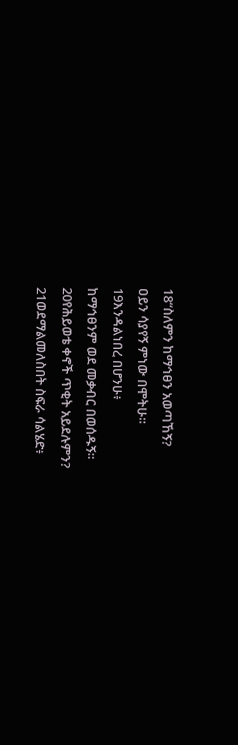18“ስለምን ከማኅፀን አወጣኸኝ?
ዐይን ሳያየኝ ምነው በሞትሁ።
19እንዳልነበረ በሆንሁ፥
ከማኅፀንም ወደ መቃብር በወሰዱኝ።
20የሕይወቴ ቀኖች ጥቂት አይደሉምን?
21ወደማልመለስበት ስፍራ ሳልሄድ፥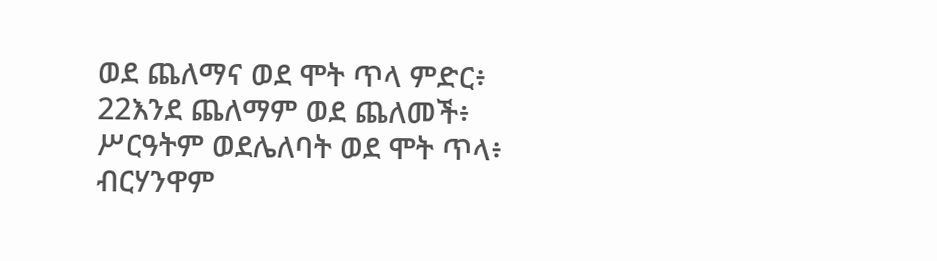ወደ ጨለማና ወደ ሞት ጥላ ምድር፥
22እንደ ጨለማም ወደ ጨለመች፥
ሥርዓትም ወደሌለባት ወደ ሞት ጥላ፥
ብርሃንዋም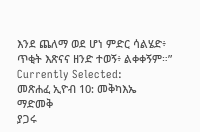እንደ ጨለማ ወደ ሆነ ምድር ሳልሄድ፥
ጥቂት እጽናና ዘንድ ተወኝ፥ ልቀቀኝም።”
Currently Selected:
መጽሐፈ ኢዮብ 10: መቅካእኤ
ማድመቅ
ያጋሩ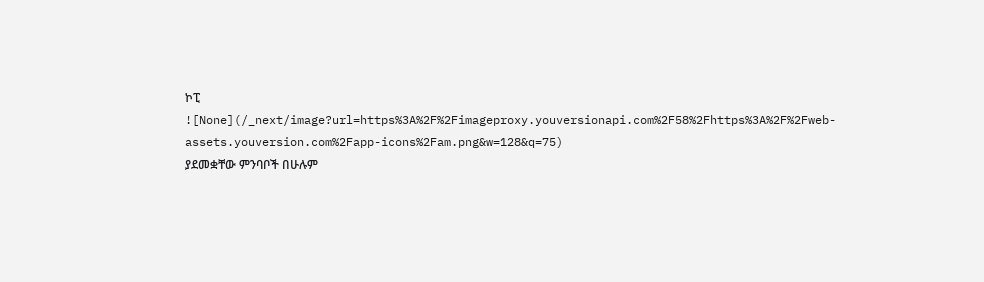ኮፒ
![None](/_next/image?url=https%3A%2F%2Fimageproxy.youversionapi.com%2F58%2Fhttps%3A%2F%2Fweb-assets.youversion.com%2Fapp-icons%2Fam.png&w=128&q=75)
ያደመቋቸው ምንባቦች በሁሉም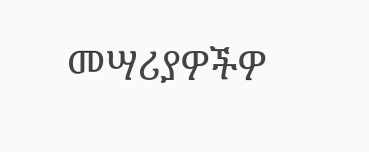መሣሪያዎችዎ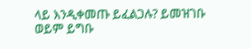ላይ እንዲቀመጡ ይፈልጋሉ? ይመዝገቡ ወይም ይግቡ